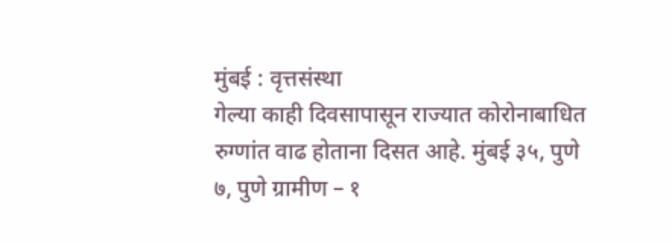मुंबई : वृत्तसंस्था
गेल्या काही दिवसापासून राज्यात कोरोनाबाधित रुग्णांत वाढ होताना दिसत आहे. मुंबई ३५, पुणे ७, पुणे ग्रामीण – १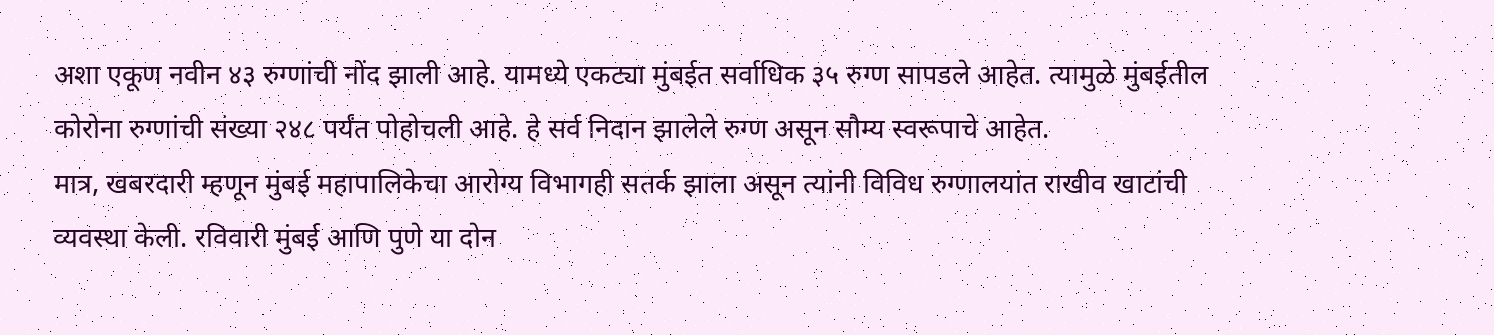अशा एकूण नवीन ४३ रुग्णांची नोंद झाली आहे. यामध्ये एकट्या मुंबईत सर्वाधिक ३५ रुग्ण सापडले आहेत. त्यामुळे मुंबईतील कोरोना रुग्णांची संख्या २४८ पर्यंत पोहोचली आहे. हे सर्व निदान झालेले रुग्ण असून सौम्य स्वरूपाचे आहेत.
मात्र, खबरदारी म्हणून मुंबई महापालिकेचा आरोग्य विभागही सतर्क झाला असून त्यांनी विविध रुग्णालयांत राखीव खाटांची व्यवस्था केली. रविवारी मुंबई आणि पुणे या दोन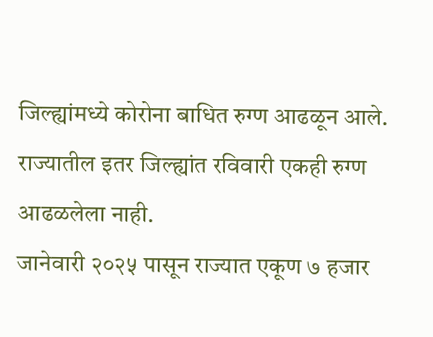जिल्ह्यांमध्ये कोरोना बाधित रुग्ण आढळून आले. राज्यातील इतर जिल्ह्यांत रविवारी एकही रुग्ण आढळलेला नाही.
जानेवारी २०२५ पासून राज्यात एकूण ७ हजार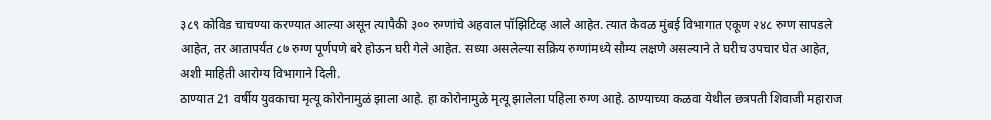३८९ कोविड चाचण्या करण्यात आल्या असून त्यापैकी ३०० रुग्णांचे अहवाल पॉझिटिव्ह आले आहेत. त्यात केवळ मुंबई विभागात एकूण २४८ रुग्ण सापडले आहेत, तर आतापर्यंत ८७ रुग्ण पूर्णपणे बरे होऊन घरी गेले आहेत. सध्या असलेल्या सक्रिय रुग्णांमध्ये सौम्य लक्षणे असल्याने ते घरीच उपचार घेत आहेत, अशी माहिती आरोग्य विभागाने दिली.
ठाण्यात 21 वर्षीय युवकाचा मृत्यू कोरोनामुळं झाला आहे. हा कोरोनामुळे मृत्यू झालेला पहिला रुग्ण आहे. ठाण्याच्या कळवा येथील छत्रपती शिवाजी महाराज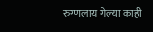रुग्णलाय गेल्या काही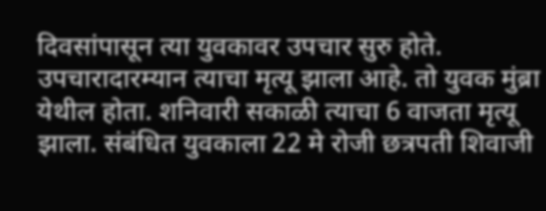दिवसांपासून त्या युवकावर उपचार सुरु होते. उपचारादारम्यान त्याचा मृत्यू झाला आहे. तो युवक मुंब्रा येथील होता. शनिवारी सकाळी त्याचा 6 वाजता मृत्यू झाला. संबंधित युवकाला 22 मे रोजी छत्रपती शिवाजी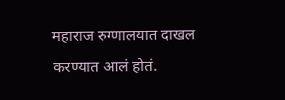महाराज रुग्णालयात दाखल करण्यात आलं होतं.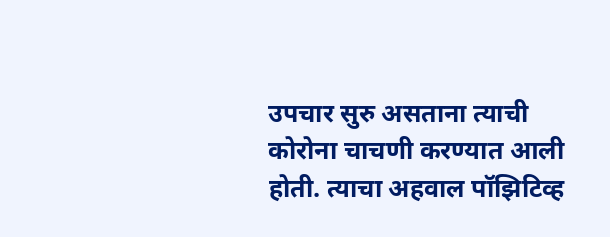उपचार सुरु असताना त्याची कोरोना चाचणी करण्यात आली होती. त्याचा अहवाल पॉझिटिव्ह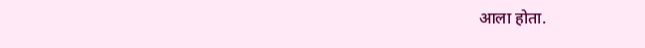आला होता.